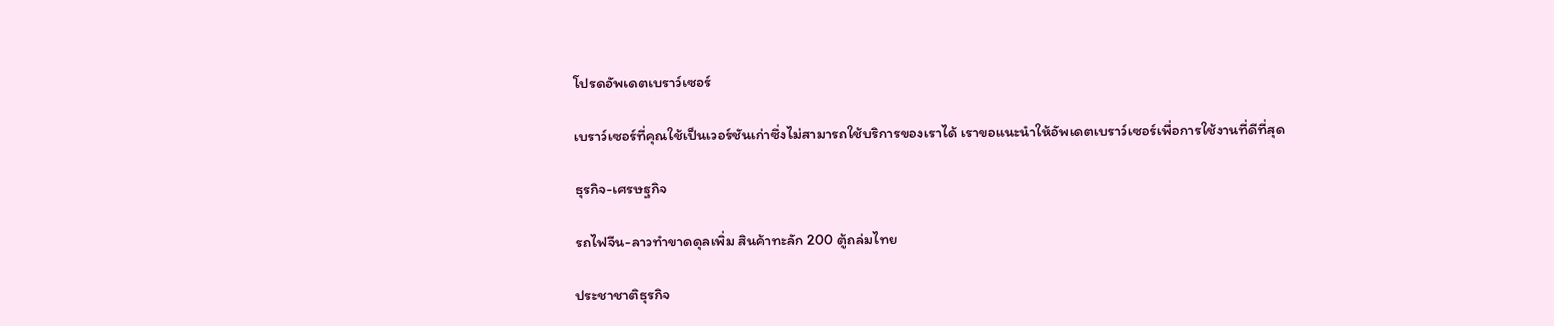โปรดอัพเดตเบราว์เซอร์

เบราว์เซอร์ที่คุณใช้เป็นเวอร์ชันเก่าซึ่งไม่สามารถใช้บริการของเราได้ เราขอแนะนำให้อัพเดตเบราว์เซอร์เพื่อการใช้งานที่ดีที่สุด

ธุรกิจ-เศรษฐกิจ

รถไฟจีน-ลาวทำขาดดุลเพิ่ม สินค้าทะลัก 200 ตู้ถล่มไทย

ประชาชาติธุรกิจ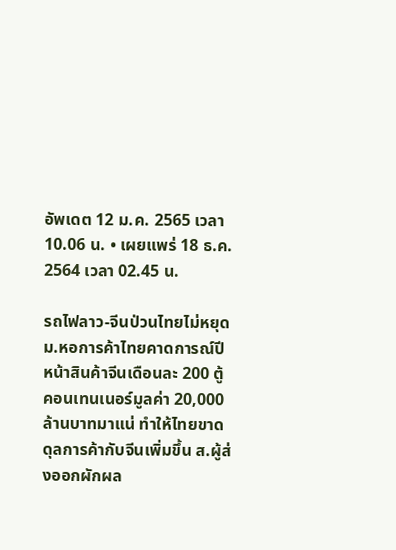อัพเดต 12 ม.ค. 2565 เวลา 10.06 น. • เผยแพร่ 18 ธ.ค. 2564 เวลา 02.45 น.

รถไฟลาว-จีนป่วนไทยไม่หยุด ม.หอการค้าไทยคาดการณ์ปีหน้าสินค้าจีนเดือนละ 200 ตู้คอนเทนเนอร์มูลค่า 20,000 ล้านบาทมาแน่ ทำให้ไทยขาดดุลการค้ากับจีนเพิ่มขึ้น ส.ผู้ส่งออกผักผล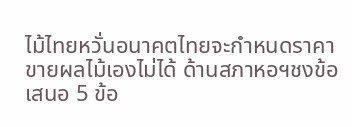ไม้ไทยหวั่นอนาคตไทยจะกำหนดราคาขายผลไม้เองไม่ได้ ด้านสภาหอฯชงข้อเสนอ 5 ข้อ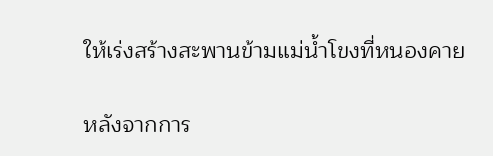ให้เร่งสร้างสะพานข้ามแม่น้ำโขงที่หนองคาย

หลังจากการ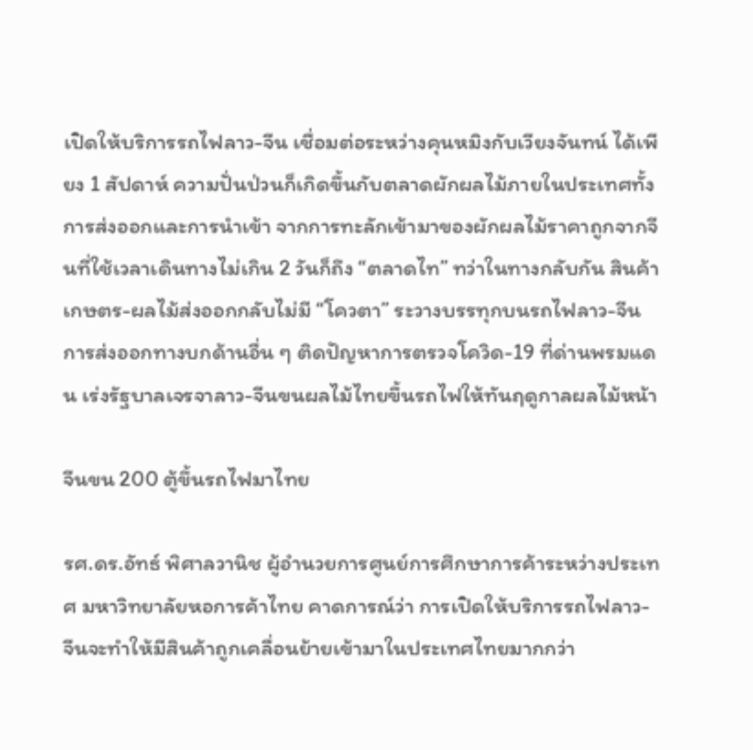เปิดให้บริการรถไฟลาว-จีน เชื่อมต่อระหว่างคุนหมิงกับเวียงจันทน์ ได้เพียง 1 สัปดาห์ ความปั่นป่วนก็เกิดขึ้นกับตลาดผักผลไม้ภายในประเทศทั้งการส่งออกและการนำเข้า จากการทะลักเข้ามาของผักผลไม้ราคาถูกจากจีนที่ใช้เวลาเดินทางไม่เกิน 2 วันก็ถึง “ตลาดไท” ทว่าในทางกลับกัน สินค้าเกษตร-ผลไม้ส่งออกกลับไม่มี “โควตา” ระวางบรรทุกบนรถไฟลาว-จีน การส่งออกทางบกด้านอื่น ๆ ติดปัญหาการตรวจโควิด-19 ที่ด่านพรมแดน เร่งรัฐบาลเจรจาลาว-จีนขนผลไม้ไทยขึ้นรถไฟให้ทันฤดูกาลผลไม้หน้า

จีนขน 200 ตู้ขึ้นรถไฟมาไทย

รศ.ดร.อัทธ์ พิศาลวานิช ผู้อำนวยการศูนย์การศึกษาการค้าระหว่างประเทศ มหาวิทยาลัยหอการค้าไทย คาดการณ์ว่า การเปิดให้บริการรถไฟลาว-จีนจะทำให้มีสินค้าถูกเคลื่อนย้ายเข้ามาในประเทศไทยมากกว่า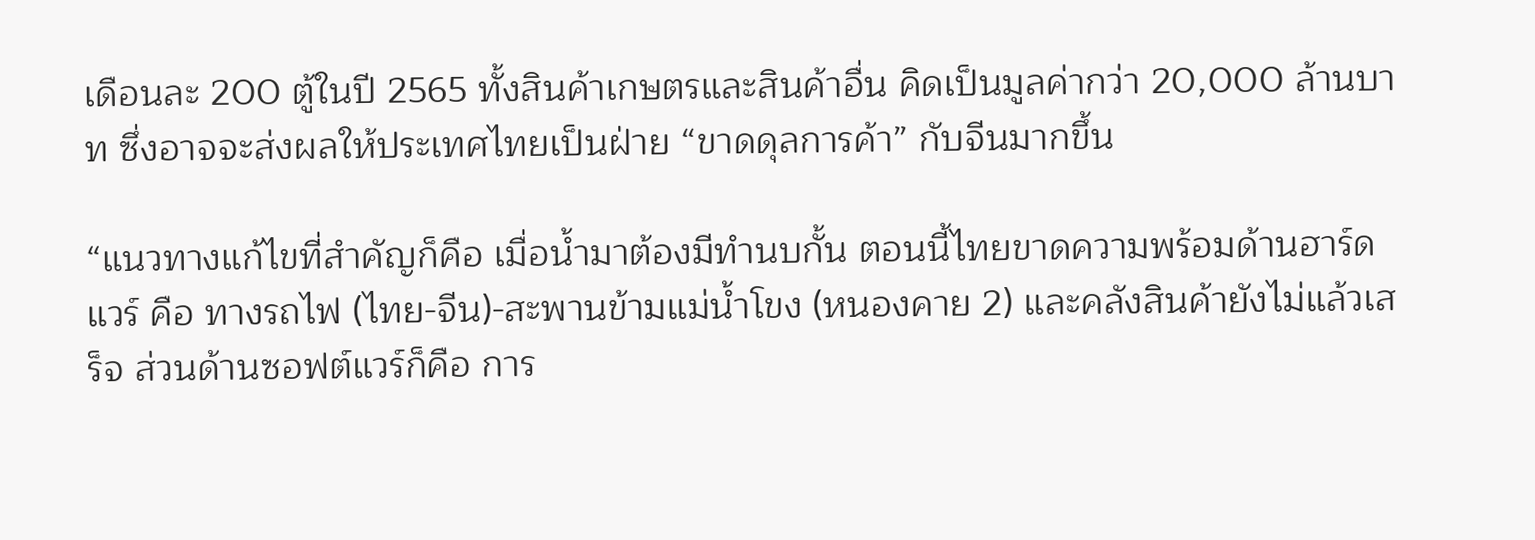เดือนละ 200 ตู้ในปี 2565 ทั้งสินค้าเกษตรและสินค้าอื่น คิดเป็นมูลค่ากว่า 20,000 ล้านบาท ซึ่งอาจจะส่งผลให้ประเทศไทยเป็นฝ่าย “ขาดดุลการค้า” กับจีนมากขึ้น

“แนวทางแก้ไขที่สำคัญก็คือ เมื่อน้ำมาต้องมีทำนบกั้น ตอนนี้ไทยขาดความพร้อมด้านฮาร์ดแวร์ คือ ทางรถไฟ (ไทย-จีน)-สะพานข้ามแม่น้ำโขง (หนองคาย 2) และคลังสินค้ายังไม่แล้วเสร็จ ส่วนด้านซอฟต์แวร์ก็คือ การ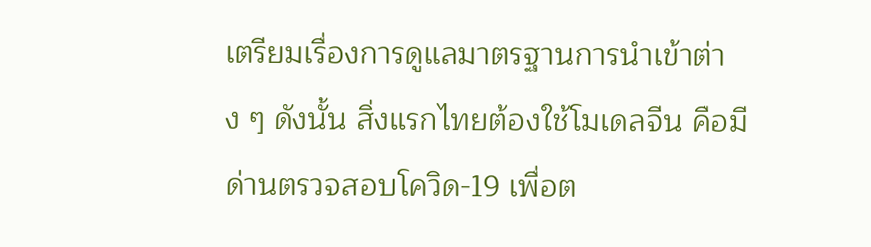เตรียมเรื่องการดูแลมาตรฐานการนำเข้าต่าง ๆ ดังนั้น สิ่งแรกไทยต้องใช้โมเดลจีน คือมีด่านตรวจสอบโควิด-19 เพื่อต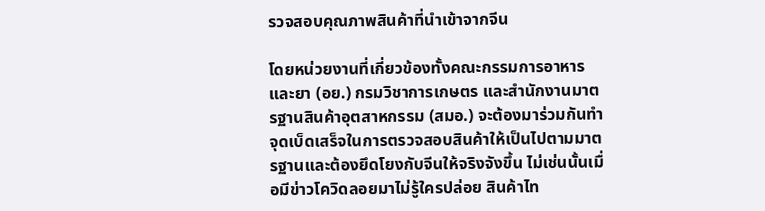รวจสอบคุณภาพสินค้าที่นำเข้าจากจีน

โดยหน่วยงานที่เกี่ยวข้องทั้งคณะกรรมการอาหารและยา (อย.) กรมวิชาการเกษตร และสำนักงานมาตรฐานสินค้าอุตสาหกรรม (สมอ.) จะต้องมาร่วมกันทำจุดเบ็ดเสร็จในการตรวจสอบสินค้าให้เป็นไปตามมาตรฐานและต้องยึดโยงกับจีนให้จริงจังขึ้น ไม่เช่นนั้นเมื่อมีข่าวโควิดลอยมาไม่รู้ใครปล่อย สินค้าไท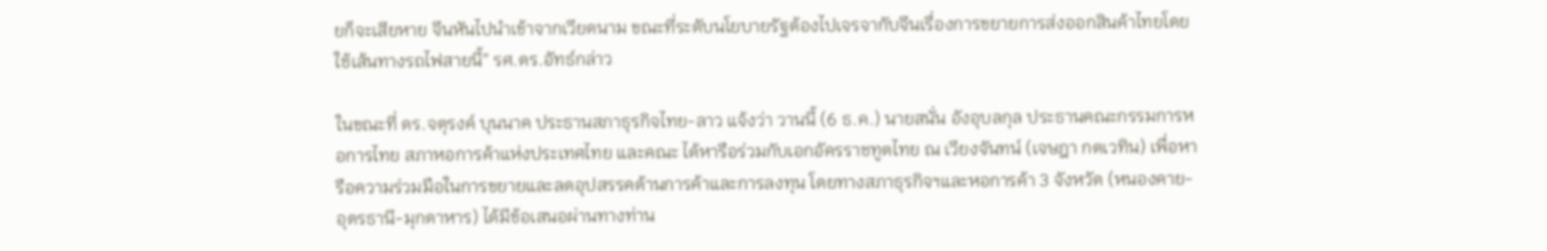ยก็จะเสียหาย จีนหันไปนำเข้าจากเวียดนาม ขณะที่ระดับนโยบายรัฐต้องไปเจรจากับจีนเรื่องการขยายการส่งออกสินค้าไทยโดยใช้เส้นทางรถไฟสายนี้” รศ.ดร.อัทธ์กล่าว

ในขณะที่ ดร.จตุรงค์ บุนนาค ประธานสภาธุรกิจไทย-ลาว แจ้งว่า วานนี้ (6 ธ.ค.) นายสนั่น อังอุบลกุล ประธานคณะกรรมการหอการไทย สภาหอการค้าแห่งประเทศไทย และคณะ ได้หารือร่วมกับเอกอัครราชทูตไทย ณ เวียงจันทน์ (เจษฎา กตเวทิน) เพื่อหารือความร่วมมือในการขยายและลดอุปสรรคด้านการค้าและการลงทุน โดยทางสภาธุรกิจฯและหอการค้า 3 จังหวัด (หนองคาย-อุดรธานี-มุกดาหาร) ได้มีข้อเสนอผ่านทางท่าน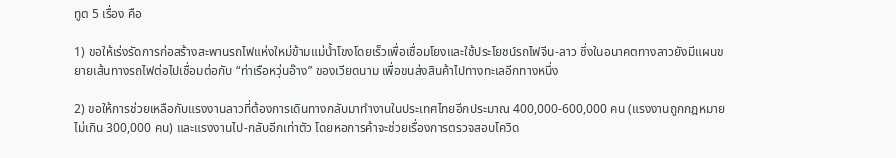ทูต 5 เรื่อง คือ

1) ขอให้เร่งรัดการก่อสร้างสะพานรถไฟแห่งใหม่ข้ามแม่น้ำโขงโดยเร็วเพื่อเชื่อมโยงและใช้ประโยชน์รถไฟจีน-ลาว ซึ่งในอนาคตทางลาวยังมีแผนขยายเส้นทางรถไฟต่อไปเชื่อมต่อกับ “ท่าเรือหวุ่นอ๊าง” ของเวียดนาม เพื่อขนส่งสินค้าไปทางทะเลอีกทางหนึ่ง

2) ขอให้การช่วยเหลือกับแรงงานลาวที่ต้องการเดินทางกลับมาทำงานในประเทศไทยอีกประมาณ 400,000-600,000 คน (แรงงานถูกกฎหมายไม่เกิน 300,000 คน) และแรงงานไป-กลับอีกเท่าตัว โดยหอการค้าจะช่วยเรื่องการตรวจสอบโควิด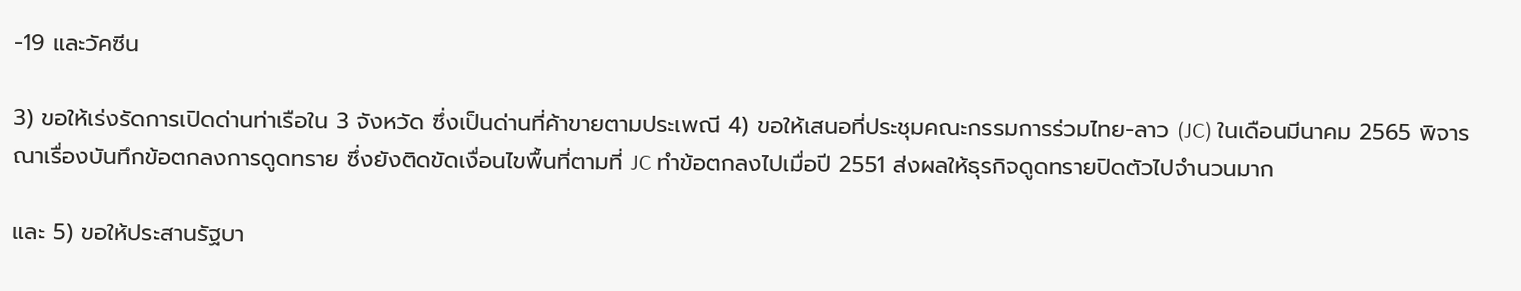-19 และวัคซีน

3) ขอให้เร่งรัดการเปิดด่านท่าเรือใน 3 จังหวัด ซึ่งเป็นด่านที่ค้าขายตามประเพณี 4) ขอให้เสนอที่ประชุมคณะกรรมการร่วมไทย-ลาว (JC) ในเดือนมีนาคม 2565 พิจารณาเรื่องบันทึกข้อตกลงการดูดทราย ซึ่งยังติดขัดเงื่อนไขพื้นที่ตามที่ JC ทำข้อตกลงไปเมื่อปี 2551 ส่งผลให้ธุรกิจดูดทรายปิดตัวไปจำนวนมาก

และ 5) ขอให้ประสานรัฐบา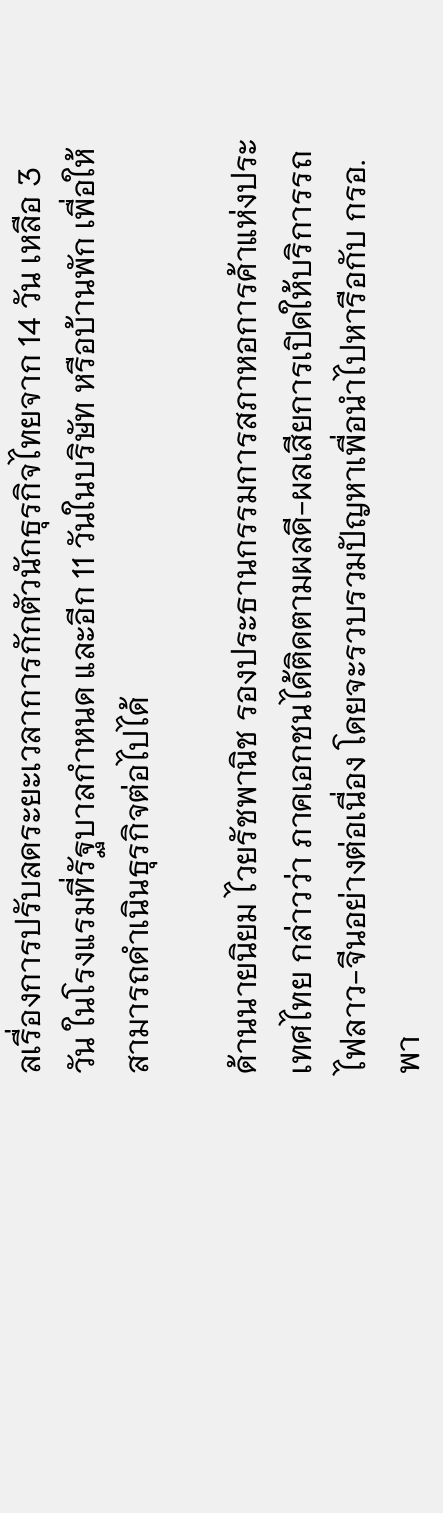ลเรื่องการปรับลดระยะเวลาการกักตัวนักธุรกิจไทยจาก 14 วัน เหลือ 3 วัน ในโรงแรมที่รัฐบาลกำหนด และอีก 11 วันในบริษัท หรือบ้านพัก เพื่อให้สามารถดำเนินธุรกิจต่อไปได้

ด้านนายนิยม ไวยรัชพานิช รองประธานกรรมการสภาหอการค้าแห่งประเทศไทย กล่าวว่า ภาคเอกชนได้ติดตามผลดี-ผลเสียการเปิดให้บริการรถไฟลาว-จีนอย่างต่อเนื่อง โดยจะรวบรวมปัญหาเพื่อนำไปหารือกับ กรอ.พา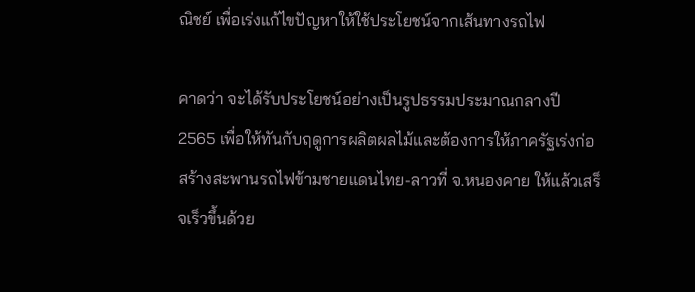ณิชย์ เพื่อเร่งแก้ไขปัญหาให้ใช้ประโยชน์จากเส้นทางรถไฟ

คาดว่า จะได้รับประโยชน์อย่างเป็นรูปธรรมประมาณกลางปี 2565 เพื่อให้ทันกับฤดูการผลิตผลไม้และต้องการให้ภาครัฐเร่งก่อสร้างสะพานรถไฟข้ามชายแดนไทย-ลาวที่ จ.หนองคาย ให้แล้วเสร็จเร็วขึ้นด้วย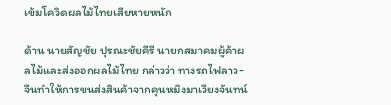เข้มโควิดผลไม้ไทยเสียหายหนัก

ด้าน นายสัญชัย ปุรณะชัยคีรี นายกสมาคมผู้ค้าผลไม้และส่งออกผลไม้ไทย กล่าวว่า ทางรถไฟลาว-จีนทำให้การขนส่งสินค้าจากคุนหมิงมาเวียงจันทน์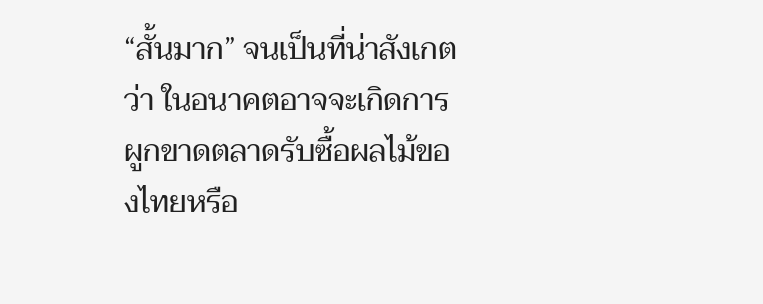“สั้นมาก” จนเป็นที่น่าสังเกตว่า ในอนาคตอาจจะเกิดการผูกขาดตลาดรับซื้อผลไม้ของไทยหรือ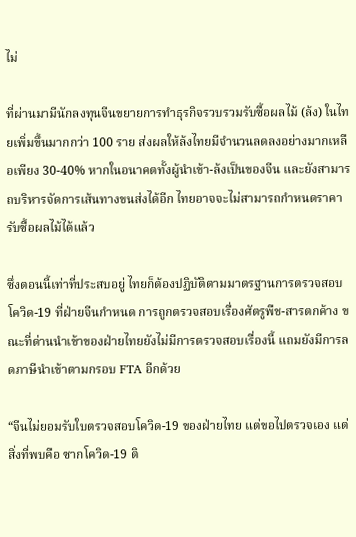ไม่

ที่ผ่านมามีนักลงทุนจีนขยายการทำธุรกิจรวบรวมรับซื้อผลไม้ (ล้ง) ในไทยเพิ่มขึ้นมากกว่า 100 ราย ส่งผลให้ล้งไทยมีจำนวนลดลงอย่างมากเหลือเพียง 30-40% หากในอนาคตทั้งผู้นำเข้า-ล้งเป็นของจีน และยังสามารถบริหารจัดการเส้นทางขนส่งได้อีก ไทยอาจจะไม่สามารถกำหนดราคารับซื้อผลไม้ได้แล้ว

ซึ่งตอนนี้เท่าที่ประสบอยู่ ไทยก็ต้องปฏิบัติตามมาตรฐานการตรวจสอบโควิด-19 ที่ฝ่ายจีนกำหนด การถูกตรวจสอบเรื่องศัตรูพืช-สารตกค้าง ขณะที่ด่านนำเข้าของฝ่ายไทยยังไม่มีการตรวจสอบเรื่องนี้ แถมยังมีการลดภาษีนำเข้าตามกรอบ FTA อีกด้วย

“จีนไม่ยอมรับใบตรวจสอบโควิด-19 ของฝ่ายไทย แต่ขอไปตรวจเอง แต่สิ่งที่พบคือ ซากโควิด-19 ติ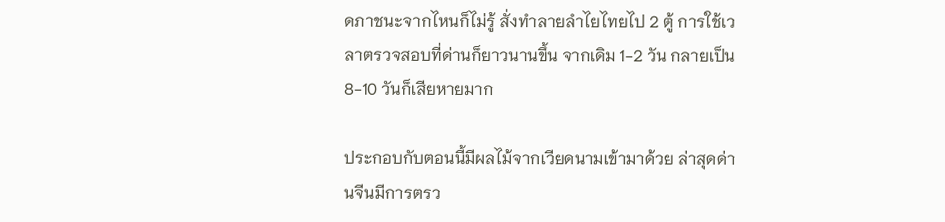ดภาชนะจากไหนก็ไม่รู้ สั่งทำลายลำไยไทยไป 2 ตู้ การใช้เวลาตรวจสอบที่ด่านก็ยาวนานขึ้น จากเดิม 1-2 วัน กลายเป็น 8-10 วันก็เสียหายมาก

ประกอบกับตอนนี้มีผลไม้จากเวียดนามเข้ามาด้วย ล่าสุดด่านจีนมีการตรว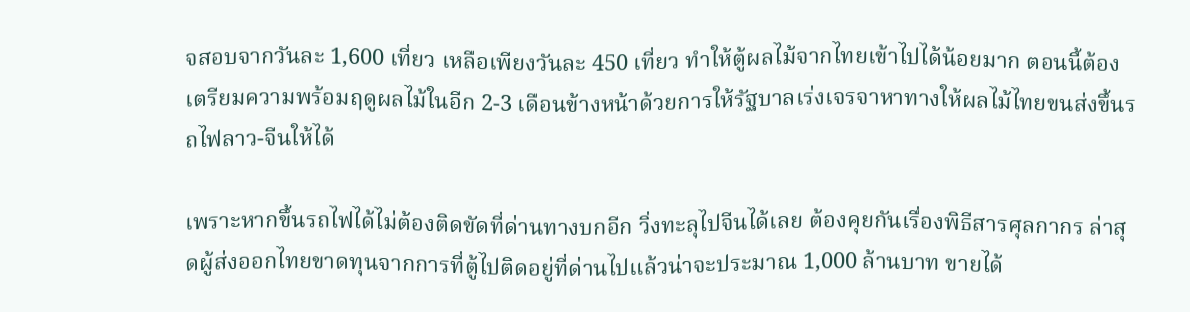จสอบจากวันละ 1,600 เที่ยว เหลือเพียงวันละ 450 เที่ยว ทำให้ตู้ผลไม้จากไทยเข้าไปได้น้อยมาก ตอนนี้ต้องเตรียมความพร้อมฤดูผลไม้ในอีก 2-3 เดือนข้างหน้าด้วยการให้รัฐบาลเร่งเจรจาหาทางให้ผลไม้ไทยขนส่งขึ้นรถไฟลาว-จีนให้ได้

เพราะหากขึ้นรถไฟได้ไม่ต้องติดขัดที่ด่านทางบกอีก วิ่งทะลุไปจีนได้เลย ต้องคุยกันเรื่องพิธีสารศุลกากร ล่าสุดผู้ส่งออกไทยขาดทุนจากการที่ตู้ไปติดอยู่ที่ด่านไปแล้วน่าจะประมาณ 1,000 ล้านบาท ขายได้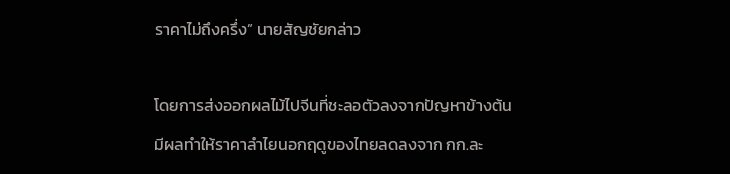ราคาไม่ถึงครึ่ง” นายสัญชัยกล่าว

โดยการส่งออกผลไม้ไปจีนที่ชะลอตัวลงจากปัญหาข้างต้น มีผลทำให้ราคาลำไยนอกฤดูของไทยลดลงจาก กก.ละ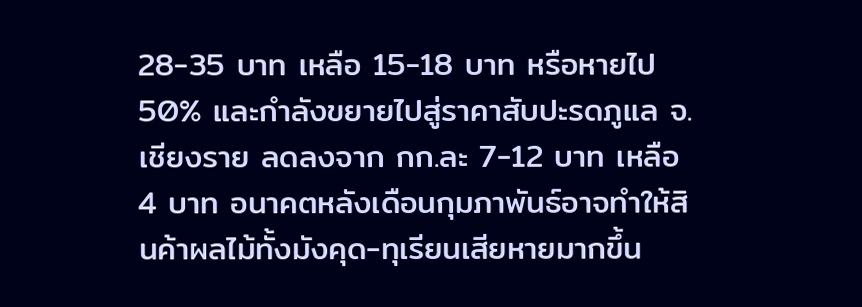28-35 บาท เหลือ 15-18 บาท หรือหายไป 50% และกำลังขยายไปสู่ราคาสับปะรดภูแล จ.เชียงราย ลดลงจาก กก.ละ 7-12 บาท เหลือ 4 บาท อนาคตหลังเดือนกุมภาพันธ์อาจทำให้สินค้าผลไม้ทั้งมังคุด-ทุเรียนเสียหายมากขึ้น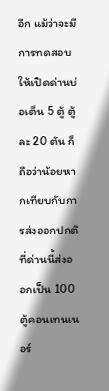อีก แม้ว่าจะมีการทดสอบให้เปิดด่านบ่อเต็น 5 ตู้ ตู้ละ 20 ตัน ก็ถือว่าน้อยหากเทียบกับการส่งออกปกติที่ด่านนี้ส่งออกเป็น 100 ตู้คอนเทนเนอร์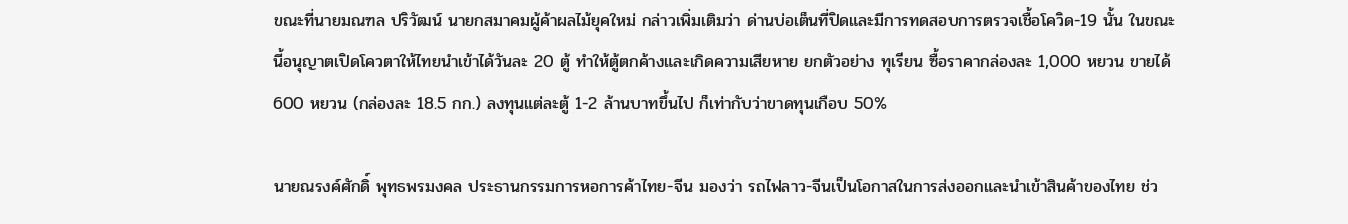ขณะที่นายมณฑล ปริวัฒน์ นายกสมาคมผู้ค้าผลไม้ยุคใหม่ กล่าวเพิ่มเติมว่า ด่านบ่อเต็นที่ปิดและมีการทดสอบการตรวจเชื้อโควิด-19 นั้น ในขณะนี้อนุญาตเปิดโควตาให้ไทยนำเข้าได้วันละ 20 ตู้ ทำให้ตู้ตกค้างและเกิดความเสียหาย ยกตัวอย่าง ทุเรียน ซื้อราคากล่องละ 1,000 หยวน ขายได้ 600 หยวน (กล่องละ 18.5 กก.) ลงทุนแต่ละตู้ 1-2 ล้านบาทขึ้นไป ก็เท่ากับว่าขาดทุนเกือบ 50%

นายณรงค์ศักดิ์ พุทธพรมงคล ประธานกรรมการหอการค้าไทย-จีน มองว่า รถไฟลาว-จีนเป็นโอกาสในการส่งออกและนำเข้าสินค้าของไทย ช่ว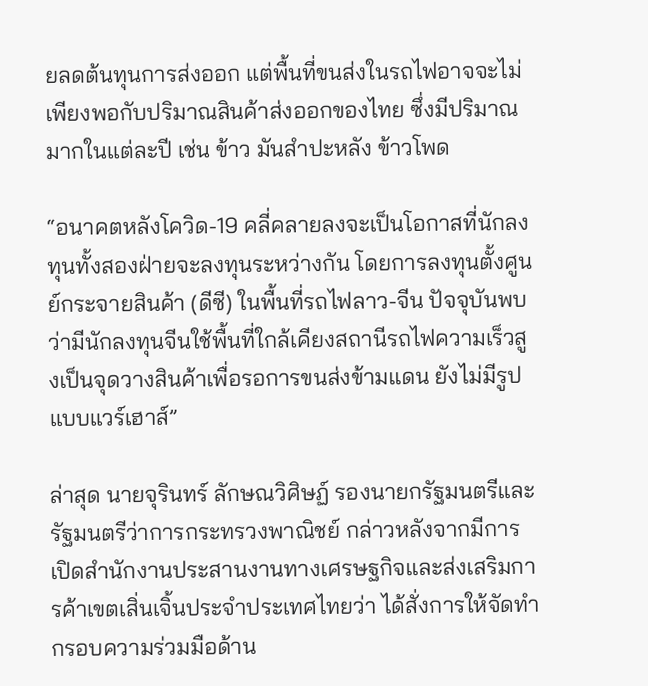ยลดต้นทุนการส่งออก แต่พื้นที่ขนส่งในรถไฟอาจจะไม่เพียงพอกับปริมาณสินค้าส่งออกของไทย ซึ่งมีปริมาณมากในแต่ละปี เช่น ข้าว มันสำปะหลัง ข้าวโพด

“อนาคตหลังโควิด-19 คลี่คลายลงจะเป็นโอกาสที่นักลงทุนทั้งสองฝ่ายจะลงทุนระหว่างกัน โดยการลงทุนตั้งศูนย์กระจายสินค้า (ดีซี) ในพื้นที่รถไฟลาว-จีน ปัจจุบันพบว่ามีนักลงทุนจีนใช้พื้นที่ใกล้เคียงสถานีรถไฟความเร็วสูงเป็นจุดวางสินค้าเพื่อรอการขนส่งข้ามแดน ยังไม่มีรูปแบบแวร์เฮาส์”

ล่าสุด นายจุรินทร์ ลักษณวิศิษฏ์ รองนายกรัฐมนตรีและรัฐมนตรีว่าการกระทรวงพาณิชย์ กล่าวหลังจากมีการเปิดสำนักงานประสานงานทางเศรษฐกิจและส่งเสริมการค้าเขตเสิ่นเจิ้นประจำประเทศไทยว่า ได้สั่งการให้จัดทำกรอบความร่วมมือด้าน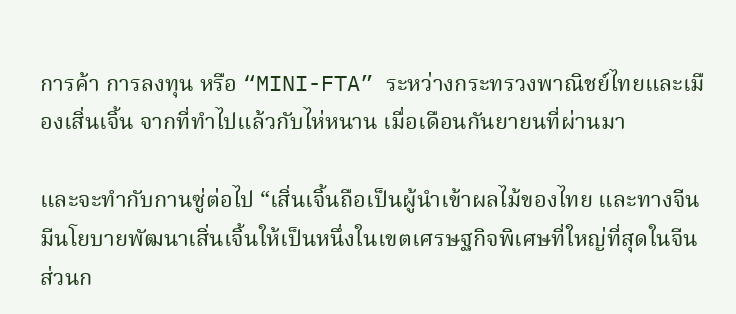การค้า การลงทุน หรือ “MINI-FTA” ระหว่างกระทรวงพาณิชย์ไทยและเมืองเสิ่นเจิ้น จากที่ทำไปแล้วกับไห่หนาน เมื่อเดือนกันยายนที่ผ่านมา

และจะทำกับกานซู่ต่อไป “เสิ่นเจิ้นถือเป็นผู้นำเข้าผลไม้ของไทย และทางจีนมีนโยบายพัฒนาเสิ่นเจิ้นให้เป็นหนึ่งในเขตเศรษฐกิจพิเศษที่ใหญ่ที่สุดในจีน ส่วนก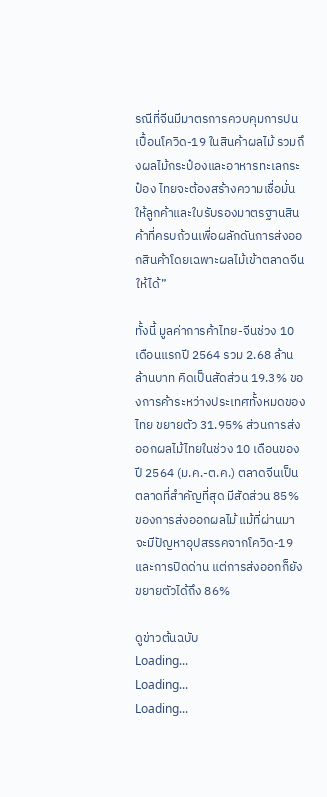รณีที่จีนมีมาตรการควบคุมการปนเปื้อนโควิด-19 ในสินค้าผลไม้ รวมถึงผลไม้กระป๋องและอาหารทะเลกระป๋อง ไทยจะต้องสร้างความเชื่อมั่นให้ลูกค้าและใบรับรองมาตรฐานสินค้าที่ครบถ้วนเพื่อผลักดันการส่งออกสินค้าโดยเฉพาะผลไม้เข้าตลาดจีนให้ได้”

ทั้งนี้ มูลค่าการค้าไทย-จีนช่วง 10 เดือนแรกปี 2564 รวม 2.68 ล้านล้านบาท คิดเป็นสัดส่วน 19.3% ของการค้าระหว่างประเทศทั้งหมดของไทย ขยายตัว 31.95% ส่วนการส่งออกผลไม้ไทยในช่วง 10 เดือนของปี 2564 (ม.ค.-ต.ค.) ตลาดจีนเป็นตลาดที่สำคัญที่สุด มีสัดส่วน 85% ของการส่งออกผลไม้ แม้ที่ผ่านมาจะมีปัญหาอุปสรรคจากโควิด-19 และการปิดด่าน แต่การส่งออกก็ยังขยายตัวได้ถึง 86%

ดูข่าวต้นฉบับ
Loading...
Loading...
Loading...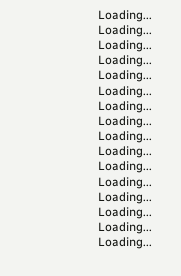Loading...
Loading...
Loading...
Loading...
Loading...
Loading...
Loading...
Loading...
Loading...
Loading...
Loading...
Loading...
Loading...
Loading...
Loading...
Loading...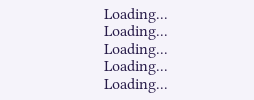Loading...
Loading...
Loading...
Loading...
Loading...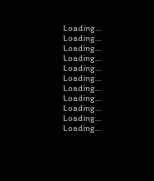Loading...
Loading...
Loading...
Loading...
Loading...
Loading...
Loading...
Loading...
Loading...
Loading...
Loading...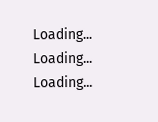Loading...
Loading...
Loading...